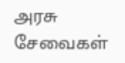அரசு சேவைகள்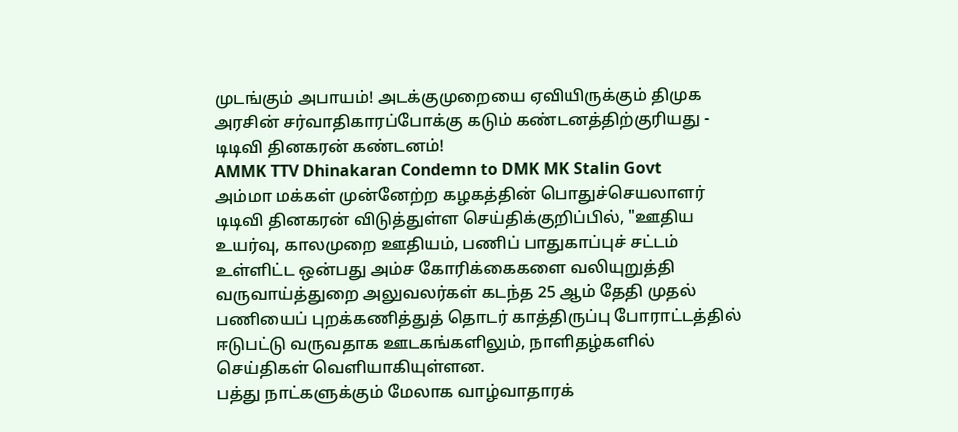முடங்கும் அபாயம்! அடக்குமுறையை ஏவியிருக்கும் திமுக அரசின் சர்வாதிகாரப்போக்கு கடும் கண்டனத்திற்குரியது - டிடிவி தினகரன் கண்டனம்!
AMMK TTV Dhinakaran Condemn to DMK MK Stalin Govt
அம்மா மக்கள் முன்னேற்ற கழகத்தின் பொதுச்செயலாளர் டிடிவி தினகரன் விடுத்துள்ள செய்திக்குறிப்பில், "ஊதிய உயர்வு, காலமுறை ஊதியம், பணிப் பாதுகாப்புச் சட்டம் உள்ளிட்ட ஒன்பது அம்ச கோரிக்கைகளை வலியுறுத்தி வருவாய்த்துறை அலுவலர்கள் கடந்த 25 ஆம் தேதி முதல் பணியைப் புறக்கணித்துத் தொடர் காத்திருப்பு போராட்டத்தில் ஈடுபட்டு வருவதாக ஊடகங்களிலும், நாளிதழ்களில் செய்திகள் வெளியாகியுள்ளன.
பத்து நாட்களுக்கும் மேலாக வாழ்வாதாரக்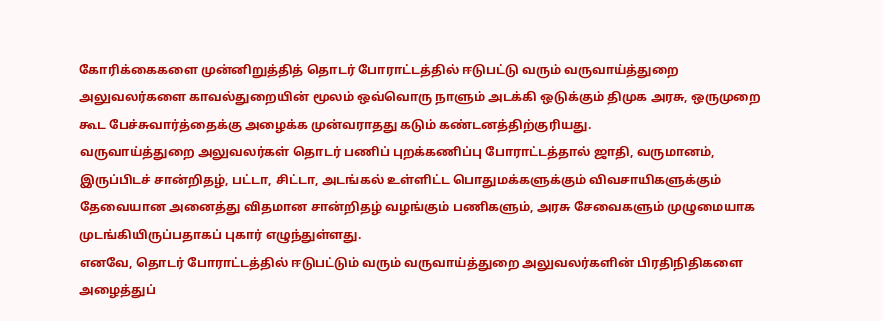கோரிக்கைகளை முன்னிறுத்தித் தொடர் போராட்டத்தில் ஈடுபட்டு வரும் வருவாய்த்துறை அலுவலர்களை காவல்துறையின் மூலம் ஒவ்வொரு நாளும் அடக்கி ஒடுக்கும் திமுக அரசு, ஒருமுறை கூட பேச்சுவார்த்தைக்கு அழைக்க முன்வராதது கடும் கண்டனத்திற்குரியது.
வருவாய்த்துறை அலுவலர்கள் தொடர் பணிப் புறக்கணிப்பு போராட்டத்தால் ஜாதி, வருமானம், இருப்பிடச் சான்றிதழ், பட்டா, சிட்டா, அடங்கல் உள்ளிட்ட பொதுமக்களுக்கும் விவசாயிகளுக்கும் தேவையான அனைத்து விதமான சான்றிதழ் வழங்கும் பணிகளும், அரசு சேவைகளும் முழுமையாக முடங்கியிருப்பதாகப் புகார் எழுந்துள்ளது.
எனவே, தொடர் போராட்டத்தில் ஈடுபட்டும் வரும் வருவாய்த்துறை அலுவலர்களின் பிரதிநிதிகளை அழைத்துப்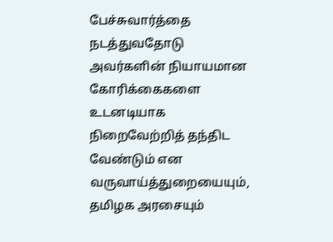பேச்சுவார்த்தை நடத்துவதோடு அவர்களின் நியாயமான கோரிக்கைகளை உடனடியாக நிறைவேற்றித் தந்திட வேண்டும் என வருவாய்த்துறையையும், தமிழக அரசையும்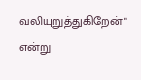வலியுறுத்துகிறேன்" என்று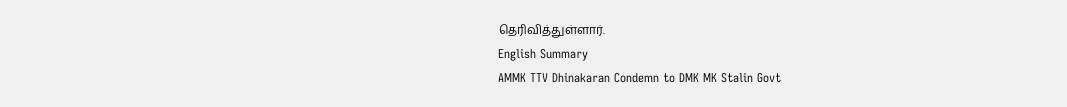தெரிவித்துள்ளார்.
English Summary
AMMK TTV Dhinakaran Condemn to DMK MK Stalin Govt